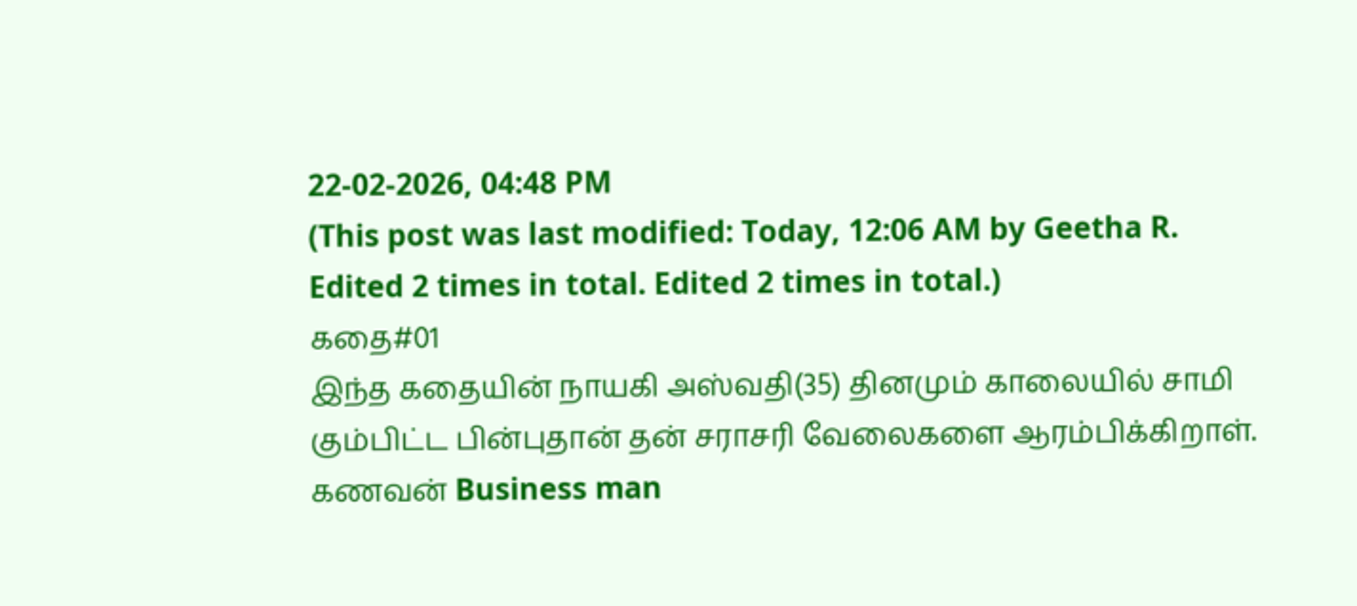22-02-2026, 04:48 PM
(This post was last modified: Today, 12:06 AM by Geetha R. Edited 2 times in total. Edited 2 times in total.)
கதை#01
இந்த கதையின் நாயகி அஸ்வதி(35) தினமும் காலையில் சாமி கும்பிட்ட பின்புதான் தன் சராசரி வேலைகளை ஆரம்பிக்கிறாள். கணவன் Business man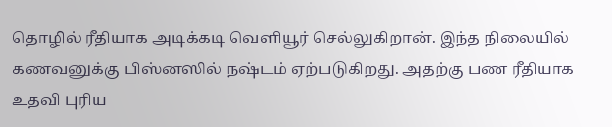தொழில் ரீதியாக அடிக்கடி வெளியூர் செல்லுகிறான். இந்த நிலையில் கணவனுக்கு பிஸ்னஸில் நஷ்டம் ஏற்படுகிறது. அதற்கு பண ரீதியாக உதவி புரிய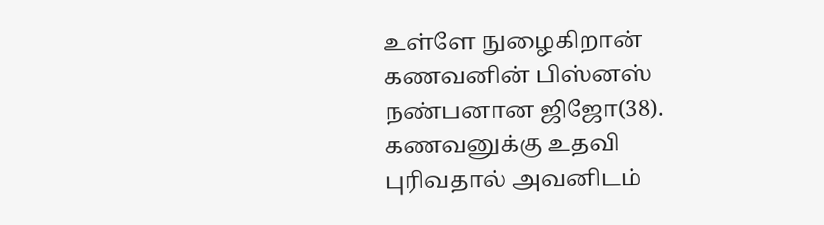உள்ளே நுழைகிறான் கணவனின் பிஸ்னஸ் நண்பனான ஜிஜோ(38).
கணவனுக்கு உதவி புரிவதால் அவனிடம்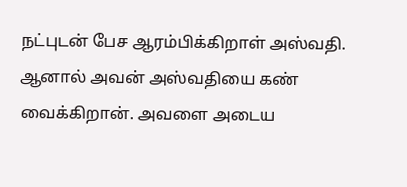நட்புடன் பேச ஆரம்பிக்கிறாள் அஸ்வதி. ஆனால் அவன் அஸ்வதியை கண் வைக்கிறான். அவளை அடைய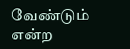வேண்டும் என்ற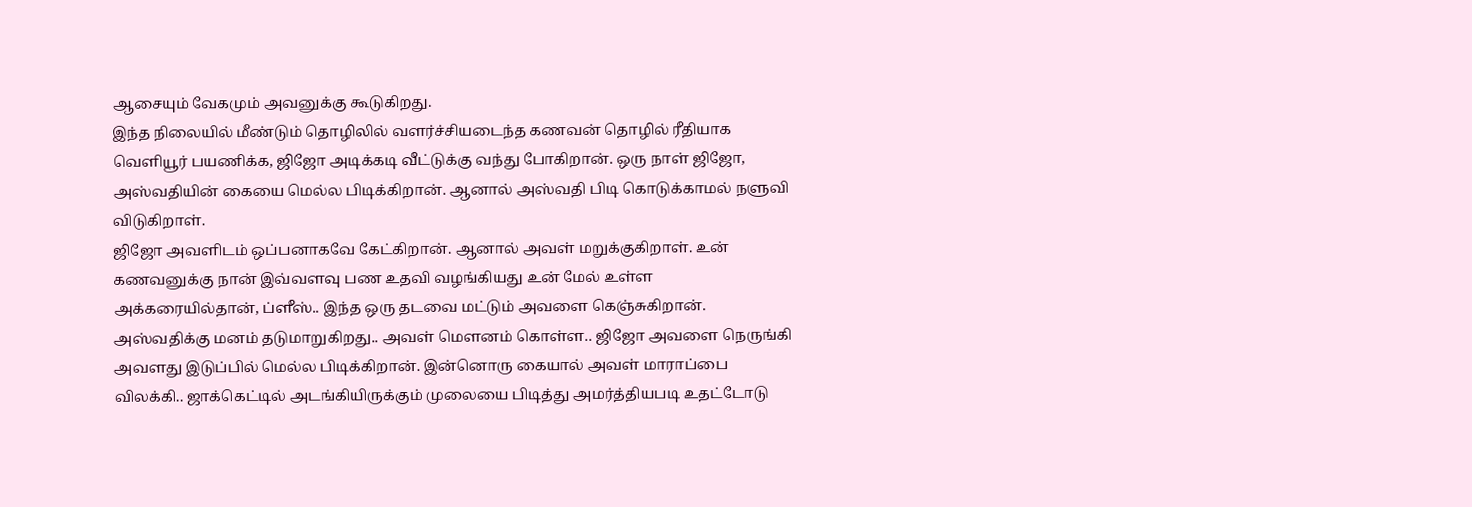ஆசையும் வேகமும் அவனுக்கு கூடுகிறது.
இந்த நிலையில் மீண்டும் தொழிலில் வளர்ச்சியடைந்த கணவன் தொழில் ரீதியாக வெளியூர் பயணிக்க, ஜிஜோ அடிக்கடி வீட்டுக்கு வந்து போகிறான். ஒரு நாள் ஜிஜோ, அஸ்வதியின் கையை மெல்ல பிடிக்கிறான். ஆனால் அஸ்வதி பிடி கொடுக்காமல் நளுவி விடுகிறாள்.
ஜிஜோ அவளிடம் ஒப்பனாகவே கேட்கிறான். ஆனால் அவள் மறுக்குகிறாள். உன் கணவனுக்கு நான் இவ்வளவு பண உதவி வழங்கியது உன் மேல் உள்ள அக்கரையில்தான், ப்ளீஸ்.. இந்த ஒரு தடவை மட்டும் அவளை கெஞ்சுகிறான். அஸ்வதிக்கு மனம் தடுமாறுகிறது.. அவள் மெளனம் கொள்ள.. ஜிஜோ அவளை நெருங்கி அவளது இடுப்பில் மெல்ல பிடிக்கிறான். இன்னொரு கையால் அவள் மாராப்பை விலக்கி.. ஜாக்கெட்டில் அடங்கியிருக்கும் முலையை பிடித்து அமர்த்தியபடி உதட்டோடு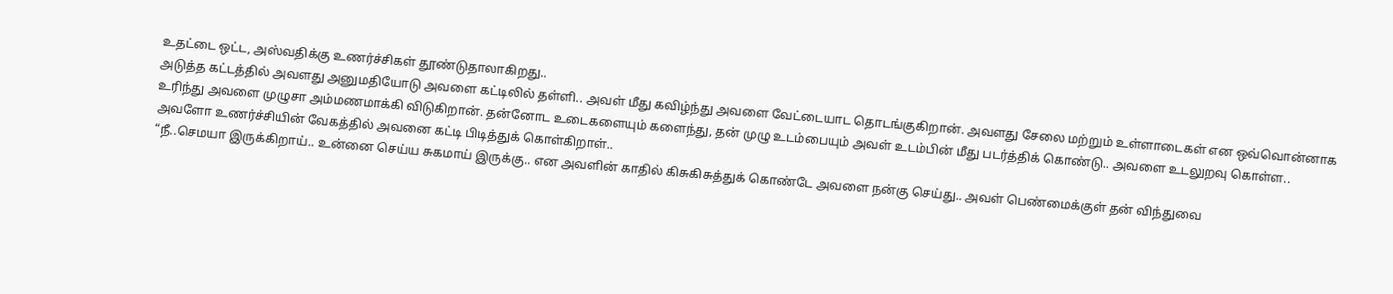உதட்டை ஒட்ட, அஸ்வதிக்கு உணர்ச்சிகள் தூண்டுதாலாகிறது..
அடுத்த கட்டத்தில் அவளது அனுமதியோடு அவளை கட்டிலில் தள்ளி.. அவள் மீது கவிழ்ந்து அவளை வேட்டையாட தொடங்குகிறான். அவளது சேலை மற்றும் உள்ளாடைகள் என ஒவ்வொன்னாக உரிந்து அவளை முழுசா அம்மணமாக்கி விடுகிறான். தன்னோட உடைகளையும் களைந்து, தன் முழு உடம்பையும் அவள் உடம்பின் மீது படர்த்திக் கொண்டு.. அவளை உடலுறவு கொள்ள.. அவளோ உணர்ச்சியின் வேகத்தில் அவனை கட்டி பிடித்துக் கொள்கிறாள்..
“நீ..செமயா இருக்கிறாய்.. உன்னை செய்ய சுகமாய் இருக்கு.. என அவளின் காதில் கிசுகிசுத்துக் கொண்டே அவளை நன்கு செய்து.. அவள் பெண்மைக்குள் தன் விந்துவை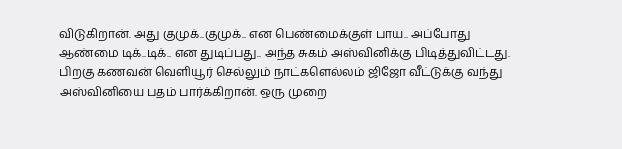விடுகிறான். அது குமுக்..குமுக்.. என பெண்மைக்குள் பாய.. அப்போது ஆண்மை டிக்..டிக்.. என துடிப்பது.. அந்த சுகம் அஸ்வினிக்கு பிடித்துவிட்டது.
பிறகு கணவன் வெளியூர் செல்லும் நாட்களெல்லம் ஜிஜோ வீட்டுக்கு வந்து அஸ்வினியை பதம் பார்க்கிறான். ஒரு முறை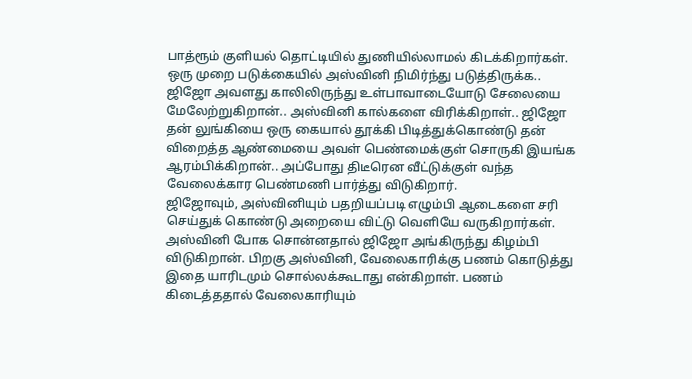பாத்ரூம் குளியல் தொட்டியில் துணியில்லாமல் கிடக்கிறார்கள். ஒரு முறை படுக்கையில் அஸ்வினி நிமிர்ந்து படுத்திருக்க.. ஜிஜோ அவளது காலிலிருந்து உள்பாவாடையோடு சேலையை மேலேற்றுகிறான்.. அஸ்வினி கால்களை விரிக்கிறாள்.. ஜிஜோ தன் லுங்கியை ஒரு கையால் தூக்கி பிடித்துக்கொண்டு தன் விறைத்த ஆண்மையை அவள் பெண்மைக்குள் சொருகி இயங்க ஆரம்பிக்கிறான்.. அப்போது திடீரென வீட்டுக்குள் வந்த வேலைக்கார பெண்மணி பார்த்து விடுகிறார்.
ஜிஜோவும், அஸ்வினியும் பதறியப்படி எழும்பி ஆடைகளை சரி செய்துக் கொண்டு அறையை விட்டு வெளியே வருகிறார்கள். அஸ்வினி போக சொன்னதால் ஜிஜோ அங்கிருந்து கிழம்பி விடுகிறான். பிறகு அஸ்வினி, வேலைகாரிக்கு பணம் கொடுத்து இதை யாரிடமும் சொல்லக்கூடாது என்கிறாள். பணம் கிடைத்ததால் வேலைகாரியும்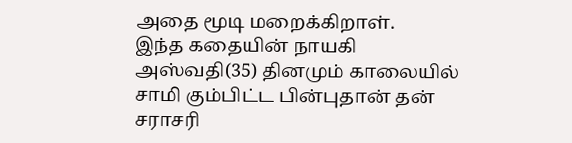அதை மூடி மறைக்கிறாள்.
இந்த கதையின் நாயகி அஸ்வதி(35) தினமும் காலையில் சாமி கும்பிட்ட பின்புதான் தன் சராசரி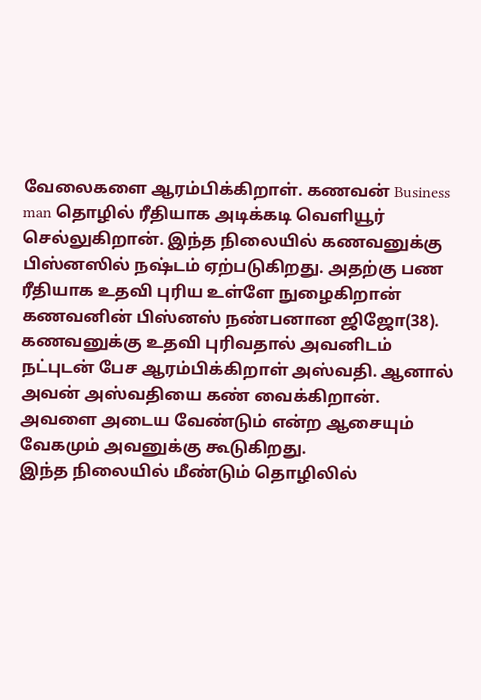வேலைகளை ஆரம்பிக்கிறாள். கணவன் Business man தொழில் ரீதியாக அடிக்கடி வெளியூர் செல்லுகிறான். இந்த நிலையில் கணவனுக்கு பிஸ்னஸில் நஷ்டம் ஏற்படுகிறது. அதற்கு பண ரீதியாக உதவி புரிய உள்ளே நுழைகிறான் கணவனின் பிஸ்னஸ் நண்பனான ஜிஜோ(38).
கணவனுக்கு உதவி புரிவதால் அவனிடம் நட்புடன் பேச ஆரம்பிக்கிறாள் அஸ்வதி. ஆனால் அவன் அஸ்வதியை கண் வைக்கிறான். அவளை அடைய வேண்டும் என்ற ஆசையும் வேகமும் அவனுக்கு கூடுகிறது.
இந்த நிலையில் மீண்டும் தொழிலில்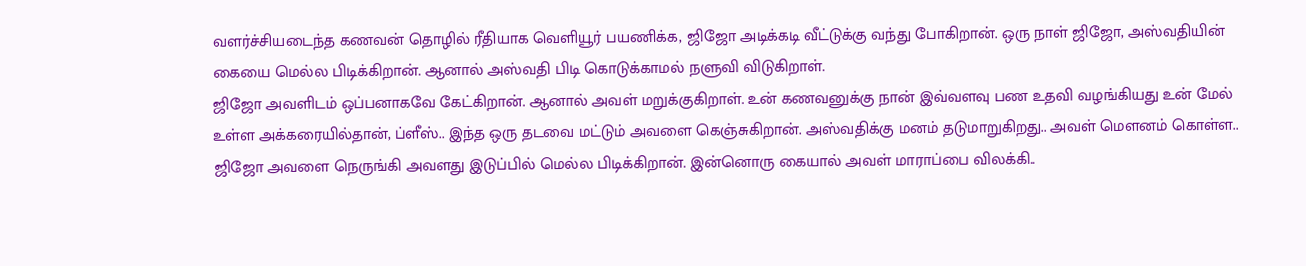வளர்ச்சியடைந்த கணவன் தொழில் ரீதியாக வெளியூர் பயணிக்க, ஜிஜோ அடிக்கடி வீட்டுக்கு வந்து போகிறான். ஒரு நாள் ஜிஜோ, அஸ்வதியின் கையை மெல்ல பிடிக்கிறான். ஆனால் அஸ்வதி பிடி கொடுக்காமல் நளுவி விடுகிறாள்.
ஜிஜோ அவளிடம் ஒப்பனாகவே கேட்கிறான். ஆனால் அவள் மறுக்குகிறாள். உன் கணவனுக்கு நான் இவ்வளவு பண உதவி வழங்கியது உன் மேல் உள்ள அக்கரையில்தான், ப்ளீஸ்.. இந்த ஒரு தடவை மட்டும் அவளை கெஞ்சுகிறான். அஸ்வதிக்கு மனம் தடுமாறுகிறது.. அவள் மெளனம் கொள்ள.. ஜிஜோ அவளை நெருங்கி அவளது இடுப்பில் மெல்ல பிடிக்கிறான். இன்னொரு கையால் அவள் மாராப்பை விலக்கி..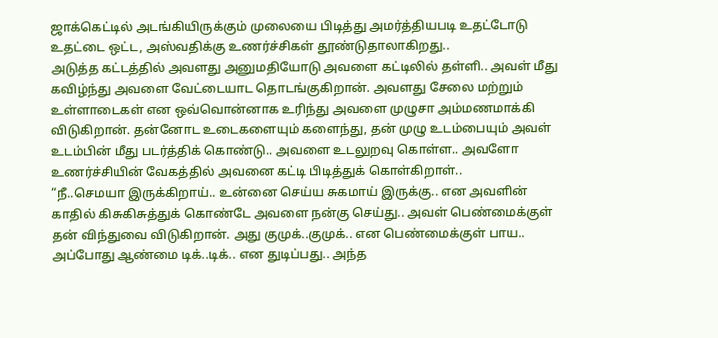ஜாக்கெட்டில் அடங்கியிருக்கும் முலையை பிடித்து அமர்த்தியபடி உதட்டோடு உதட்டை ஒட்ட, அஸ்வதிக்கு உணர்ச்சிகள் தூண்டுதாலாகிறது..
அடுத்த கட்டத்தில் அவளது அனுமதியோடு அவளை கட்டிலில் தள்ளி.. அவள் மீது கவிழ்ந்து அவளை வேட்டையாட தொடங்குகிறான். அவளது சேலை மற்றும் உள்ளாடைகள் என ஒவ்வொன்னாக உரிந்து அவளை முழுசா அம்மணமாக்கி விடுகிறான். தன்னோட உடைகளையும் களைந்து, தன் முழு உடம்பையும் அவள் உடம்பின் மீது படர்த்திக் கொண்டு.. அவளை உடலுறவு கொள்ள.. அவளோ உணர்ச்சியின் வேகத்தில் அவனை கட்டி பிடித்துக் கொள்கிறாள்..
“நீ..செமயா இருக்கிறாய்.. உன்னை செய்ய சுகமாய் இருக்கு.. என அவளின் காதில் கிசுகிசுத்துக் கொண்டே அவளை நன்கு செய்து.. அவள் பெண்மைக்குள் தன் விந்துவை விடுகிறான். அது குமுக்..குமுக்.. என பெண்மைக்குள் பாய.. அப்போது ஆண்மை டிக்..டிக்.. என துடிப்பது.. அந்த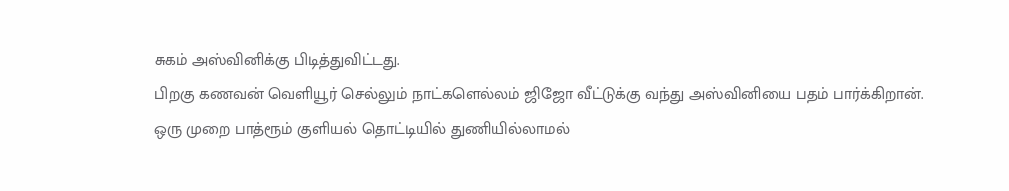சுகம் அஸ்வினிக்கு பிடித்துவிட்டது.
பிறகு கணவன் வெளியூர் செல்லும் நாட்களெல்லம் ஜிஜோ வீட்டுக்கு வந்து அஸ்வினியை பதம் பார்க்கிறான். ஒரு முறை பாத்ரூம் குளியல் தொட்டியில் துணியில்லாமல்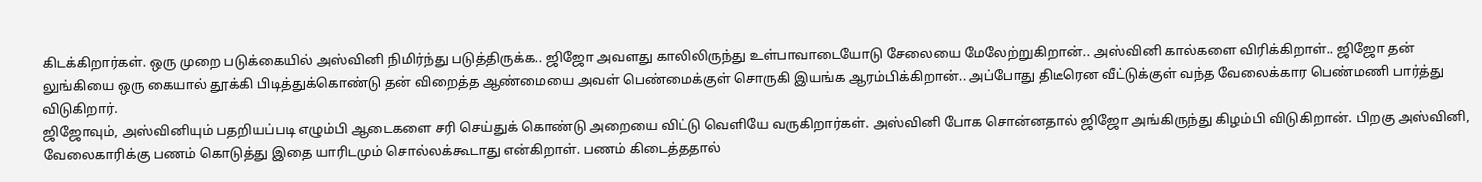கிடக்கிறார்கள். ஒரு முறை படுக்கையில் அஸ்வினி நிமிர்ந்து படுத்திருக்க.. ஜிஜோ அவளது காலிலிருந்து உள்பாவாடையோடு சேலையை மேலேற்றுகிறான்.. அஸ்வினி கால்களை விரிக்கிறாள்.. ஜிஜோ தன் லுங்கியை ஒரு கையால் தூக்கி பிடித்துக்கொண்டு தன் விறைத்த ஆண்மையை அவள் பெண்மைக்குள் சொருகி இயங்க ஆரம்பிக்கிறான்.. அப்போது திடீரென வீட்டுக்குள் வந்த வேலைக்கார பெண்மணி பார்த்து விடுகிறார்.
ஜிஜோவும், அஸ்வினியும் பதறியப்படி எழும்பி ஆடைகளை சரி செய்துக் கொண்டு அறையை விட்டு வெளியே வருகிறார்கள். அஸ்வினி போக சொன்னதால் ஜிஜோ அங்கிருந்து கிழம்பி விடுகிறான். பிறகு அஸ்வினி, வேலைகாரிக்கு பணம் கொடுத்து இதை யாரிடமும் சொல்லக்கூடாது என்கிறாள். பணம் கிடைத்ததால்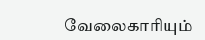வேலைகாரியும்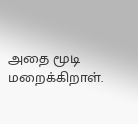அதை மூடி மறைக்கிறாள்.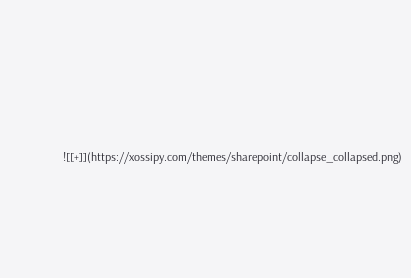![[+]](https://xossipy.com/themes/sharepoint/collapse_collapsed.png)